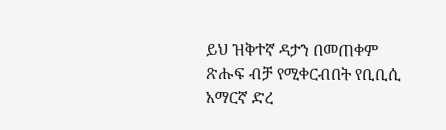ይህ ዝቅተኛ ዳታን በመጠቀም ጽሑፍ ብቻ የሚቀርብበት የቢቢሲ አማርኛ ድረ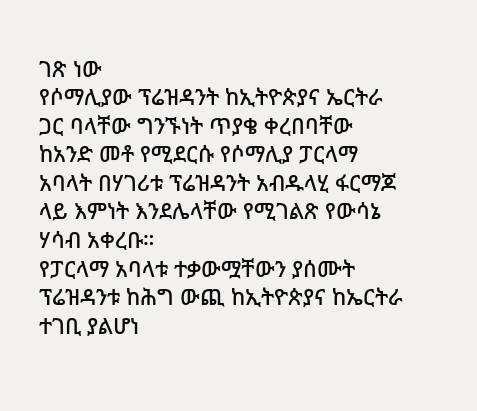ገጽ ነው
የሶማሊያው ፕሬዝዳንት ከኢትዮጵያና ኤርትራ ጋር ባላቸው ግንኙነት ጥያቄ ቀረበባቸው
ከአንድ መቶ የሚደርሱ የሶማሊያ ፓርላማ አባላት በሃገሪቱ ፕሬዝዳንት አብዱላሂ ፋርማጆ ላይ እምነት እንደሌላቸው የሚገልጽ የውሳኔ ሃሳብ አቀረቡ።
የፓርላማ አባላቱ ተቃውሟቸውን ያሰሙት ፕሬዝዳንቱ ከሕግ ውጪ ከኢትዮጵያና ከኤርትራ ተገቢ ያልሆነ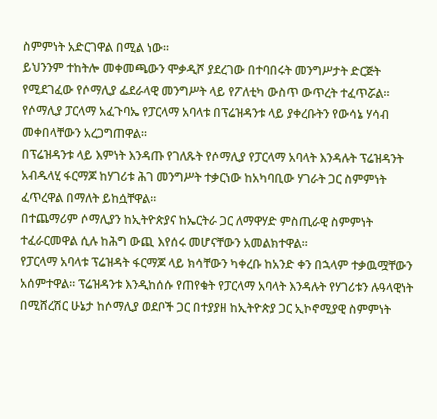ስምምነት አድርገዋል በሚል ነው።
ይህንንም ተከትሎ መቀመጫውን ሞቃዲሾ ያደረገው በተባበሩት መንግሥታት ድርጅት የሚደገፈው የሶማሊያ ፌደራላዊ መንግሥት ላይ የፖለቲካ ውስጥ ውጥረት ተፈጥሯል።
የሶማሊያ ፓርላማ አፈጉባኤ የፓርላማ አባላቱ በፕሬዝዳንቱ ላይ ያቀረቡትን የውሳኔ ሃሳብ መቀበላቸውን አረጋግጠዋል።
በፕሬዝዳንቱ ላይ እምነት እንዳጡ የገለጹት የሶማሊያ የፓርላማ አባላት እንዳሉት ፕሬዝዳንት አብዱላሂ ፋርማጆ ከሃገሪቱ ሕገ መንግሥት ተቃርነው ከአካባቢው ሃገራት ጋር ስምምነት ፈጥረዋል በማለት ይከሷቸዋል።
በተጨማሪም ሶማሊያን ከኢትዮጵያና ከኤርትራ ጋር ለማዋሃድ ምስጢራዊ ስምምነት ተፈራርመዋል ሲሉ ከሕግ ውጪ እየሰሩ መሆናቸውን አመልክተዋል።
የፓርላማ አባላቱ ፕሬዝዳት ፋርማጆ ላይ ክሳቸውን ካቀረቡ ከአንድ ቀን በኋላም ተቃዉሟቸውን አሰምተዋል። ፕሬዝዳንቱ እንዲከሰሱ የጠየቁት የፓርላማ አባላት እንዳሉት የሃገሪቱን ሉዓላዊነት በሚሸረሽር ሁኔታ ከሶማሊያ ወደቦች ጋር በተያያዘ ከኢትዮጵያ ጋር ኢኮኖሚያዊ ስምምነት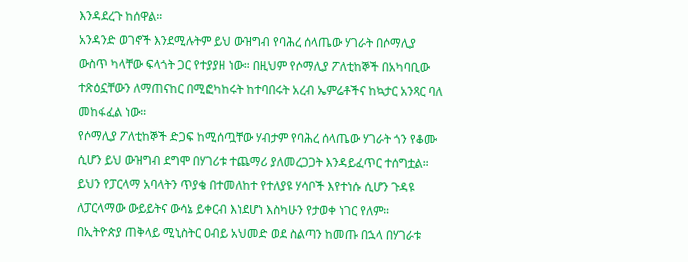እንዳደረጉ ከሰዋል።
አንዳንድ ወገኖች እንደሚሉትም ይህ ውዝግብ የባሕረ ሰላጤው ሃገራት በሶማሊያ ውስጥ ካላቸው ፍላጎት ጋር የተያያዘ ነው። በዚህም የሶማሊያ ፖለቲከኞች በአካባቢው ተጽዕኗቸውን ለማጠናከር በሚፎካከሩት ከተባበሩት አረብ ኤምሬቶችና ከኳታር አንጻር ባለ መከፋፈል ነው።
የሶማሊያ ፖለቲከኞች ድጋፍ ከሚሰጧቸው ሃብታም የባሕረ ሰላጤው ሃገራት ጎን የቆሙ ሲሆን ይህ ውዝግብ ደግሞ በሃገሪቱ ተጨማሪ ያለመረጋጋት እንዳይፈጥር ተሰግቷል።
ይህን የፓርላማ አባላትን ጥያቄ በተመለከተ የተለያዩ ሃሳቦች እየተነሱ ሲሆን ጉዳዩ ለፓርላማው ውይይትና ውሳኔ ይቀርብ እነደሆነ እስካሁን የታወቀ ነገር የለም።
በኢትዮጵያ ጠቅላይ ሚኒስትር ዐብይ አህመድ ወደ ስልጣን ከመጡ በኋላ በሃገራቱ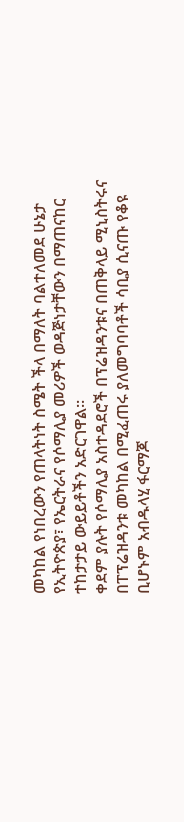መካከል የነበረውን የጠላትነት ስሜት ችላ በማለት ባልተለመደ ሁኔታ የኢትዮጵያ፣ የኤርትራና የሶማሊያ መሪዎች ወዳጅነታቸውን በማጠናከር ተከታታይ ውይይቶችን አድርገዋል።
ቀደም ያሉት የሶማሊያ አስተዳደሮች በፕሬዝዳንቱና በጠቅላይ ሚኒስትሩና በፐፕሬዝዳንቱ መካከል በሚፈጠሩ ያለመግባባቶች ሳቢያ ሲናጡ የቆዩ ቢሆኑም አብዱላሂ ፋርማጆ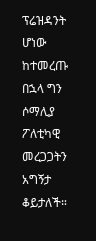ፕሬዝዳንት ሆነው ከተመረጡ በኋላ ግን ሶማሊያ ፖለቲካዊ መረጋጋትን አግኝታ ቆይታለች።